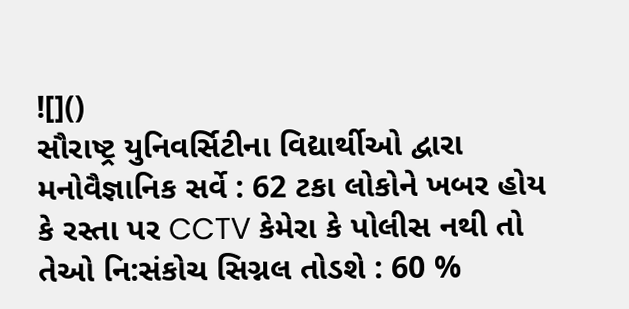![]()
સૌરાષ્ટ્ર યુનિવર્સિટીના વિદ્યાર્થીઓ દ્વારા મનોવૈજ્ઞાનિક સર્વે : 62 ટકા લોકોને ખબર હોય કે રસ્તા પર CCTV કેમેરા કે પોલીસ નથી તો તેઓ નિ:સંકોચ સિગ્નલ તોડશે : 60 %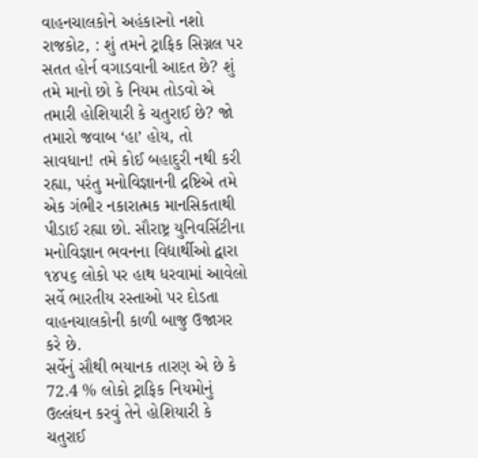વાહનચાલકોને અહંકારનો નશો
રાજકોટ, : શું તમને ટ્રાફિક સિગ્નલ પર સતત હોર્ન વગાડવાની આદત છે? શું તમે માનો છો કે નિયમ તોડવો એ તમારી હોશિયારી કે ચતુરાઈ છે? જો તમારો જવાબ ‘હા’ હોય, તો સાવધાન! તમે કોઈ બહાદુરી નથી કરી રહ્યા, પરંતુ મનોવિજ્ઞાનની દ્રષ્ટિએ તમે એક ગંભીર નકારાત્મક માનસિકતાથી પીડાઈ રહ્યા છો. સૌરાષ્ટ્ર યુનિવર્સિટીના મનોવિજ્ઞાન ભવનના વિદ્યાર્થીઓ દ્વારા ૧૪૫૬ લોકો પર હાથ ધરવામાં આવેલો સર્વે ભારતીય રસ્તાઓ પર દોડતા વાહનચાલકોની કાળી બાજુ ઉજાગર કરે છે.
સર્વેનું સૌથી ભયાનક તારણ એ છે કે 72.4 % લોકો ટ્રાફિક નિયમોનું ઉલ્લંઘન કરવું તેને હોશિયારી કે ચતુરાઈ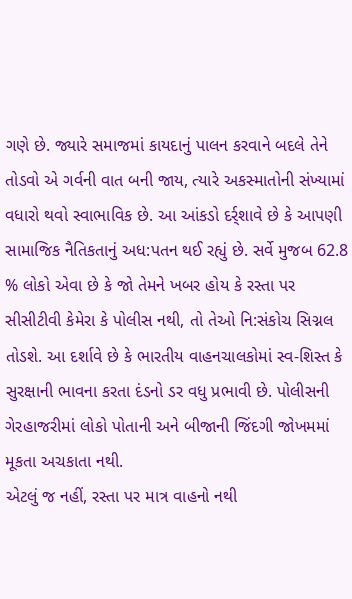ગણે છે. જ્યારે સમાજમાં કાયદાનું પાલન કરવાને બદલે તેને તોડવો એ ગર્વની વાત બની જાય, ત્યારે અકસ્માતોની સંખ્યામાં વધારો થવો સ્વાભાવિક છે. આ આંકડો દર્ર્શાવે છે કે આપણી સામાજિક નૈતિકતાનું અધ:પતન થઈ રહ્યું છે. સર્વે મુજબ 62.8 % લોકો એવા છે કે જો તેમને ખબર હોય કે રસ્તા પર સીસીટીવી કેમેરા કે પોલીસ નથી, તો તેઓ નિ:સંકોચ સિગ્નલ તોડશે. આ દર્શાવે છે કે ભારતીય વાહનચાલકોમાં સ્વ-શિસ્ત કે સુરક્ષાની ભાવના કરતા દંડનો ડર વધુ પ્રભાવી છે. પોલીસની ગેરહાજરીમાં લોકો પોતાની અને બીજાની જિંદગી જોખમમાં મૂકતા અચકાતા નથી.
એટલું જ નહીં, રસ્તા પર માત્ર વાહનો નથી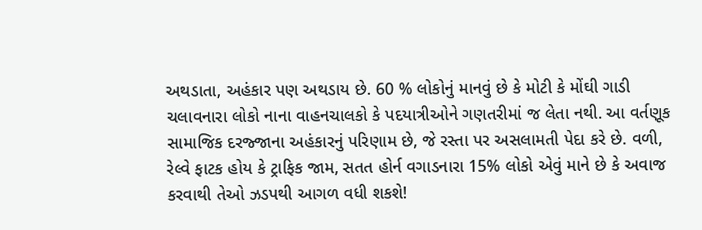અથડાતા, અહંકાર પણ અથડાય છે. 60 % લોકોનું માનવું છે કે મોટી કે મોંઘી ગાડી ચલાવનારા લોકો નાના વાહનચાલકો કે પદયાત્રીઓને ગણતરીમાં જ લેતા નથી. આ વર્તણૂક સામાજિક દરજ્જાના અહંકારનું પરિણામ છે, જે રસ્તા પર અસલામતી પેદા કરે છે. વળી, રેલ્વે ફાટક હોય કે ટ્રાફિક જામ, સતત હોર્ન વગાડનારા 15% લોકો એવું માને છે કે અવાજ કરવાથી તેઓ ઝડપથી આગળ વધી શકશે!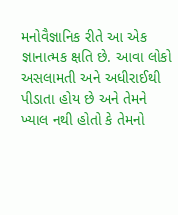મનોવૈજ્ઞાનિક રીતે આ એક જ્ઞાનાત્મક ક્ષતિ છે. આવા લોકો અસલામતી અને અધીરાઈથી પીડાતા હોય છે અને તેમને ખ્યાલ નથી હોતો કે તેમનો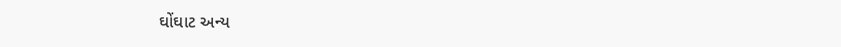ઘોંઘાટ અન્ય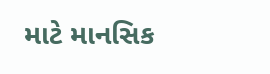માટે માનસિક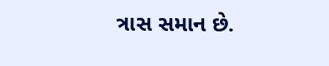ત્રાસ સમાન છે.